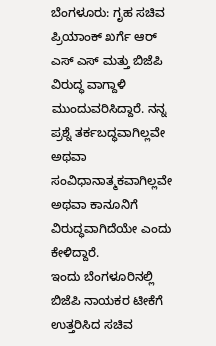ಬೆಂಗಳೂರು: ಗೃಹ ಸಚಿವ ಪ್ರಿಯಾಂಕ್ ಖರ್ಗೆ ಆರ್ ಎಸ್ ಎಸ್ ಮತ್ತು ಬಿಜೆಪಿ ವಿರುದ್ಧ ವಾಗ್ದಾಳಿ ಮುಂದುವರಿಸಿದ್ದಾರೆ. ನನ್ನ ಪ್ರಶ್ನೆ ತರ್ಕಬದ್ಧವಾಗಿಲ್ಲವೇ ಅಥವಾ ಸಂವಿಧಾನಾತ್ಮಕವಾಗಿಲ್ಲವೇ ಅಥವಾ ಕಾನೂನಿಗೆ ವಿರುದ್ಧವಾಗಿದೆಯೇ ಎಂದು ಕೇಳಿದ್ದಾರೆ.
ಇಂದು ಬೆಂಗಳೂರಿನಲ್ಲಿ ಬಿಜೆಪಿ ನಾಯಕರ ಟೀಕೆಗೆ ಉತ್ತರಿಸಿದ ಸಚಿವ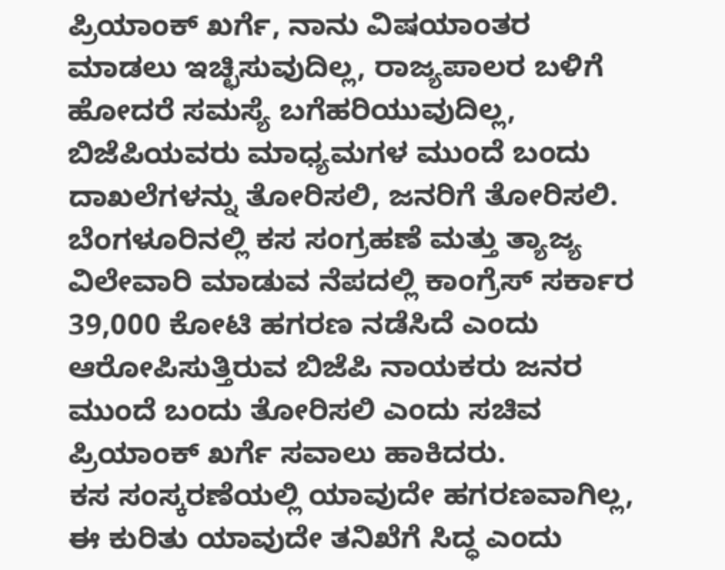ಪ್ರಿಯಾಂಕ್ ಖರ್ಗೆ, ನಾನು ವಿಷಯಾಂತರ ಮಾಡಲು ಇಚ್ಛಿಸುವುದಿಲ್ಲ, ರಾಜ್ಯಪಾಲರ ಬಳಿಗೆ ಹೋದರೆ ಸಮಸ್ಯೆ ಬಗೆಹರಿಯುವುದಿಲ್ಲ, ಬಿಜೆಪಿಯವರು ಮಾಧ್ಯಮಗಳ ಮುಂದೆ ಬಂದು ದಾಖಲೆಗಳನ್ನು ತೋರಿಸಲಿ, ಜನರಿಗೆ ತೋರಿಸಲಿ. ಬೆಂಗಳೂರಿನಲ್ಲಿ ಕಸ ಸಂಗ್ರಹಣೆ ಮತ್ತು ತ್ಯಾಜ್ಯ ವಿಲೇವಾರಿ ಮಾಡುವ ನೆಪದಲ್ಲಿ ಕಾಂಗ್ರೆಸ್ ಸರ್ಕಾರ 39,000 ಕೋಟಿ ಹಗರಣ ನಡೆಸಿದೆ ಎಂದು ಆರೋಪಿಸುತ್ತಿರುವ ಬಿಜೆಪಿ ನಾಯಕರು ಜನರ ಮುಂದೆ ಬಂದು ತೋರಿಸಲಿ ಎಂದು ಸಚಿವ ಪ್ರಿಯಾಂಕ್ ಖರ್ಗೆ ಸವಾಲು ಹಾಕಿದರು.
ಕಸ ಸಂಸ್ಕರಣೆಯಲ್ಲಿ ಯಾವುದೇ ಹಗರಣವಾಗಿಲ್ಲ, ಈ ಕುರಿತು ಯಾವುದೇ ತನಿಖೆಗೆ ಸಿದ್ಧ ಎಂದು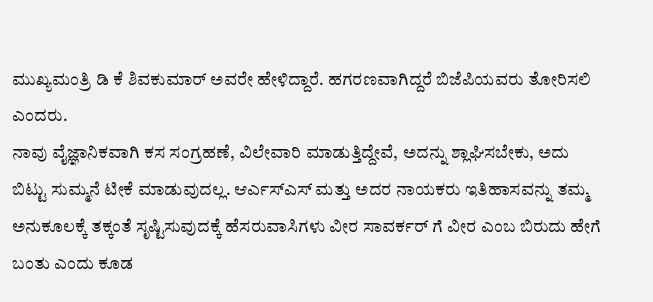ಮುಖ್ಯಮಂತ್ರಿ ಡಿ ಕೆ ಶಿವಕುಮಾರ್ ಅವರೇ ಹೇಳಿದ್ದಾರೆ. ಹಗರಣವಾಗಿದ್ದರೆ ಬಿಜೆಪಿಯವರು ತೋರಿಸಲಿ ಎಂದರು.
ನಾವು ವೈಜ್ಞಾನಿಕವಾಗಿ ಕಸ ಸಂಗ್ರಹಣೆ, ವಿಲೇವಾರಿ ಮಾಡುತ್ತಿದ್ದೇವೆ, ಅದನ್ನು ಶ್ಲಾಘಿಸಬೇಕು, ಅದು ಬಿಟ್ಟು ಸುಮ್ಮನೆ ಟೀಕೆ ಮಾಡುವುದಲ್ಲ. ಆರ್ಎಸ್ಎಸ್ ಮತ್ತು ಅದರ ನಾಯಕರು ಇತಿಹಾಸವನ್ನು ತಮ್ಮ ಅನುಕೂಲಕ್ಕೆ ತಕ್ಕಂತೆ ಸೃಷ್ಟಿಸುವುದಕ್ಕೆ ಹೆಸರುವಾಸಿಗಳು ವೀರ ಸಾವರ್ಕರ್ ಗೆ ವೀರ ಎಂಬ ಬಿರುದು ಹೇಗೆ ಬಂತು ಎಂದು ಕೂಡ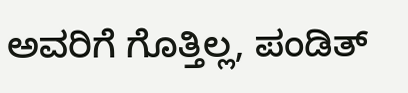ಅವರಿಗೆ ಗೊತ್ತಿಲ್ಲ, ಪಂಡಿತ್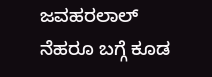ಜವಹರಲಾಲ್ ನೆಹರೂ ಬಗ್ಗೆ ಕೂಡ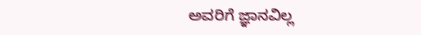ಅವರಿಗೆ ಜ್ಞಾನವಿಲ್ಲ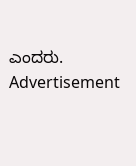ಎಂದರು.
Advertisement